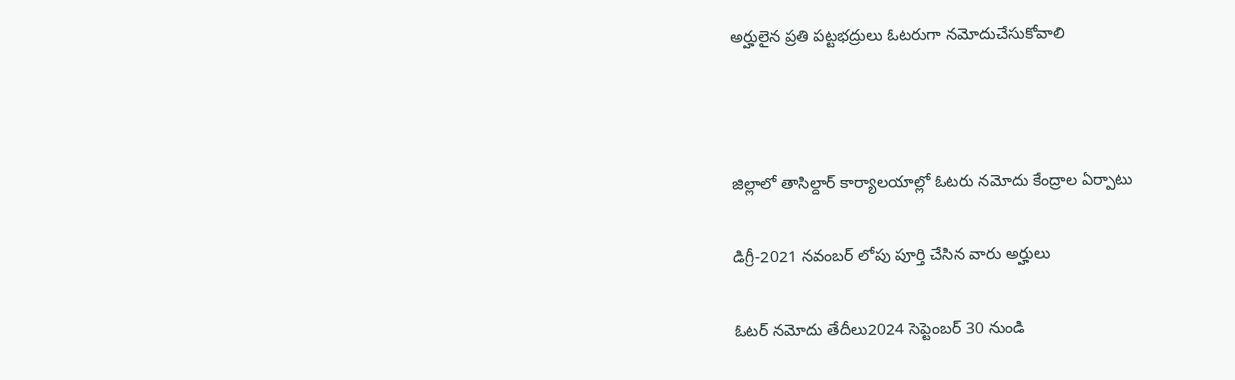అర్హులైన ప్రతి పట్టభద్రులు ఓటరుగా నమోదుచేసుకోవాలి



జిల్లాలో తాసిల్దార్ కార్యాలయాల్లో ఓటరు నమోదు కేంద్రాల ఏర్పాటు

డిగ్రీ-2021 నవంబర్ లోపు పూర్తి చేసిన వారు అర్హులు

ఓటర్ నమోదు తేదీలు2024 సెప్టెంబర్ 30 నుండి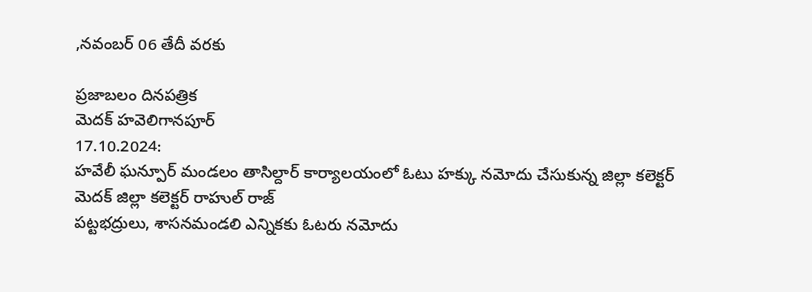,నవంబర్ 06 తేదీ వరకు

ప్రజాబలం దినపత్రిక
మెదక్ హవెలిగానపూర్
17.10.2024:
హవేలీ ఘన్పూర్ మండలం తాసిల్దార్ కార్యాలయంలో ఓటు హక్కు నమోదు చేసుకున్న జిల్లా కలెక్టర్
మెదక్ జిల్లా కలెక్టర్ రాహుల్ రాజ్
పట్టభద్రులు, శాసనమండలి ఎన్నికకు ఓటరు నమోదు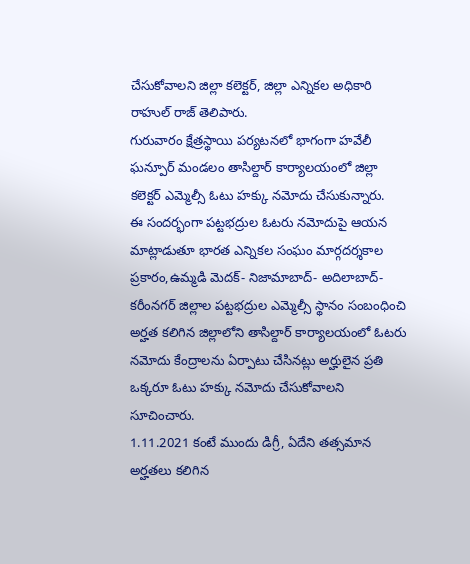చేసుకోవాలని జిల్లా కలెక్టర్, జిల్లా ఎన్నికల అధికారి రాహుల్ రాజ్ తెలిపారు.
గురువారం క్షేత్రస్థాయి పర్యటనలో భాగంగా హవేలీ ఘన్పూర్ మండలం తాసిల్దార్ కార్యాలయంలో జిల్లా కలెక్టర్ ఎమ్మెల్సీ ఓటు హక్కు నమోదు చేసుకున్నారు.
ఈ సందర్భంగా పట్టభద్రుల ఓటరు నమోదుపై ఆయన మాట్లాడుతూ భారత ఎన్నికల సంఘం మార్గదర్శకాల ప్రకారం,ఉమ్మడి మెదక్- నిజామాబాద్- అదిలాబాద్- కరీంనగర్ జిల్లాల పట్టభద్రుల ఎమ్మెల్సీ స్థానం సంబంధించి అర్హత కలిగిన జిల్లాలోని తాసిల్దార్ కార్యాలయంలో ఓటరు నమోదు కేంద్రాలను ఏర్పాటు చేసినట్లు అర్హులైన ప్రతి ఒక్కరూ ఓటు హక్కు నమోదు చేసుకోవాలని సూచించారు.
1.11.2021 కంటే ముందు డిగ్రీ, ఏదేని తత్సమాన అర్హతలు కలిగిన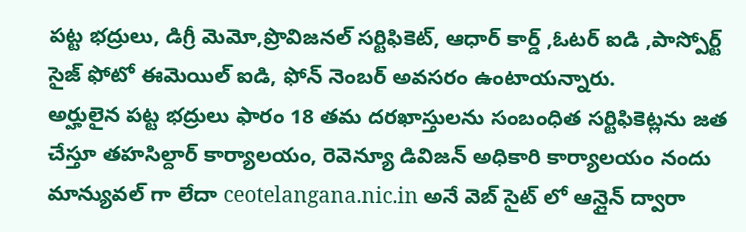పట్ట భద్రులు, డిగ్రీ మెమో,ప్రొవిజనల్ సర్టిఫికెట్, ఆధార్ కార్డ్ ,ఓటర్ ఐడి ,పాస్పోర్ట్ సైజ్ ఫోటో ఈమెయిల్ ఐడి, ఫోన్ నెంబర్ అవసరం ఉంటాయన్నారు.
అర్హులైన పట్ట భద్రులు ఫారం 18 తమ దరఖాస్తులను సంబంధిత సర్టిఫికెట్లను జత చేస్తూ తహసిల్దార్ కార్యాలయం, రెవెన్యూ డివిజన్ అధికారి కార్యాలయం నందు మాన్యువల్ గా లేదా ceotelangana.nic.in అనే వెబ్ సైట్ లో ఆన్లైన్ ద్వారా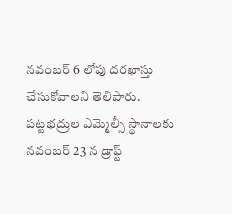నవంబర్ 6 లోపు దరఖాస్తు చేసుకోవాలని తెలిపారు.
పట్టభద్రుల ఎమ్మెల్సీ స్థానాలకు నవంబర్ 23 న డ్రాఫ్ట్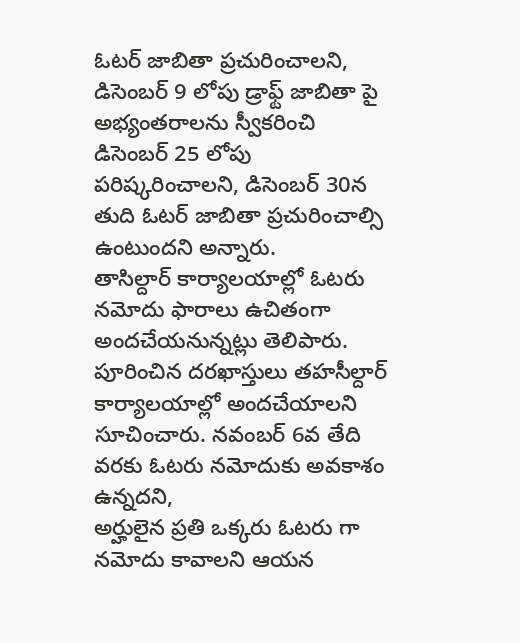ఓటర్ జాబితా ప్రచురించాలని, డిసెంబర్ 9 లోపు డ్రాఫ్ట్ జాబితా పై అభ్యంతరాలను స్వీకరించి డిసెంబర్ 25 లోపు పరిష్కరించాలని, డిసెంబర్ 30న తుది ఓటర్ జాబితా ప్రచురించాల్సి ఉంటుందని అన్నారు.
తాసిల్దార్ కార్యాలయాల్లో ఓటరు నమోదు ఫారాలు ఉచితంగా అందచేయనున్నట్లు తెలిపారు. పూరించిన దరఖాస్తులు తహసీల్దార్ కార్యాలయాల్లో అందచేయాలని సూచించారు. నవంబర్ 6వ తేది వరకు ఓటరు నమోదుకు అవకాశం ఉన్నదని,
అర్హులైన ప్రతి ఒక్కరు ఓటరు గా నమోదు కావాలని ఆయన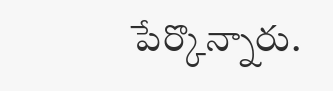పేర్కొన్నారు.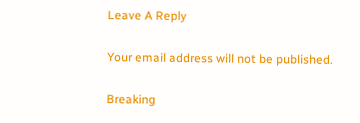Leave A Reply

Your email address will not be published.

Breaking